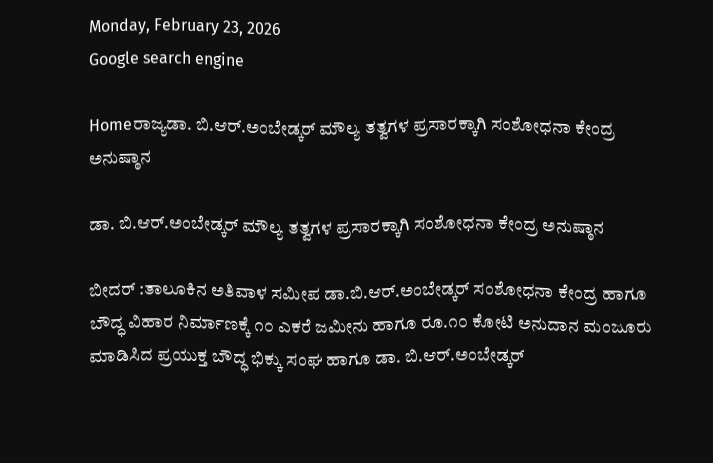Monday, February 23, 2026
Google search engine

Homeರಾಜ್ಯಡಾ. ಬಿ.ಆರ್.ಅಂಬೇಡ್ಕರ್ ಮೌಲ್ಯ ತತ್ವಗಳ ಪ್ರಸಾರಕ್ಕಾಗಿ ಸಂಶೋಧನಾ ಕೇಂದ್ರ ಅನುಷ್ಠಾನ

ಡಾ. ಬಿ.ಆರ್.ಅಂಬೇಡ್ಕರ್ ಮೌಲ್ಯ ತತ್ವಗಳ ಪ್ರಸಾರಕ್ಕಾಗಿ ಸಂಶೋಧನಾ ಕೇಂದ್ರ ಅನುಷ್ಠಾನ

ಬೀದರ್ :ತಾಲೂಕಿನ ಅತಿವಾಳ ಸಮೀಪ ಡಾ.ಬಿ.ಆರ್.ಅಂಬೇಡ್ಕರ್ ಸಂಶೋಧನಾ ಕೇಂದ್ರ ಹಾಗೂ ಬೌದ್ಧ ವಿಹಾರ ನಿರ್ಮಾಣಕ್ಕೆ ೧೦ ಎಕರೆ ಜಮೀನು ಹಾಗೂ ರೂ.೧೦ ಕೋಟಿ ಅನುದಾನ ಮಂಜೂರು ಮಾಡಿಸಿದ ಪ್ರಯುಕ್ತ ಬೌದ್ಧ ಭಿಕ್ಕು ಸಂಘ ಹಾಗೂ ಡಾ. ಬಿ.ಆರ್.ಅಂಬೇಡ್ಕರ್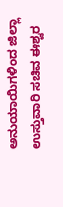ಅನುಯಾಯಿಗಳಿಂದ ಜಿಲ್ಲಾ ಉಸ್ತುವಾರಿ ಸಚಿವ ಈಶ್ವರ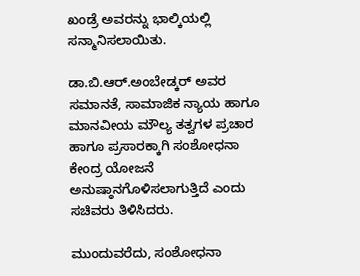ಖಂಡ್ರೆ ಅವರನ್ನು ಭಾಲ್ಕಿಯಲ್ಲಿ ಸನ್ಮಾನಿಸಲಾಯಿತು.

ಡಾ.ಬಿ.ಆರ್.ಅಂಬೇಡ್ಕರ್ ಅವರ ಸಮಾನತೆ, ಸಾಮಾಜಿಕ ನ್ಯಾಯ ಹಾಗೂ ಮಾನವೀಯ ಮೌಲ್ಯ ತತ್ವಗಳ ಪ್ರಚಾರ ಹಾಗೂ ಪ್ರಸಾರಕ್ಕಾಗಿ ಸಂಶೋಧನಾ ಕೇಂದ್ರ ಯೋಜನೆ ಅನುಷ್ಠಾನಗೊಳಿಸಲಾಗುತ್ತಿದೆ ಎಂದು ಸಚಿವರು ತಿಳಿಸಿದರು.

ಮುಂದುವರೆದು, ಸಂಶೋಧನಾ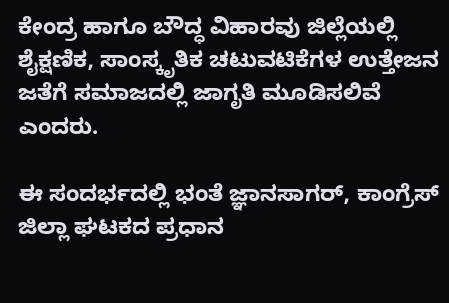ಕೇಂದ್ರ ಹಾಗೂ ಬೌದ್ಧ ವಿಹಾರವು ಜಿಲ್ಲೆಯಲ್ಲಿ ಶೈಕ್ಷಣಿಕ, ಸಾಂಸ್ಕೃತಿಕ ಚಟುವಟಿಕೆಗಳ ಉತ್ತೇಜನ ಜತೆಗೆ ಸಮಾಜದಲ್ಲಿ ಜಾಗೃತಿ ಮೂಡಿಸಲಿವೆ ಎಂದರು.

ಈ ಸಂದರ್ಭದಲ್ಲಿ ಭಂತೆ ಜ್ಞಾನಸಾಗರ್, ಕಾಂಗ್ರೆಸ್ ಜಿಲ್ಲಾ ಘಟಕದ ಪ್ರಧಾನ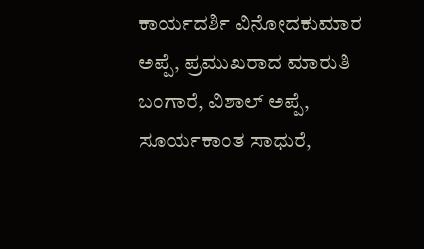ಕಾರ್ಯದರ್ಶಿ ವಿನೋದಕುಮಾರ ಅಪ್ಪೆ, ಪ್ರಮುಖರಾದ ಮಾರುತಿ ಬಂಗಾರೆ, ವಿಶಾಲ್ ಅಪ್ಪೆ, ಸೂರ್ಯಕಾಂತ ಸಾಧುರೆ,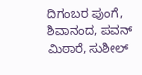ದಿಗಂಬರ ಪುಂಗೆ, ಶಿವಾನಂದ, ಪವನ್ ಮಿಠಾರೆ, ಸುಶೀಲ್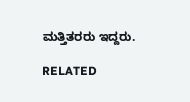ಮತ್ತಿತರರು ಇದ್ದರು.

RELATED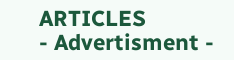ARTICLES
- Advertisment -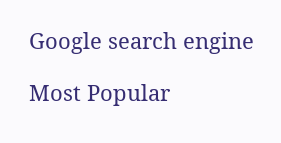Google search engine

Most Popular